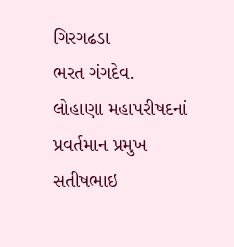ગિરગઢડા
ભરત ગંગદેવ.
લોહાણા મહાપરીષદનાં પ્રવર્તમાન પ્રમુખ સતીષભાઇ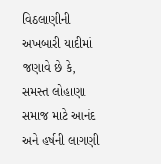વિઠલાણીની અખબારી યાદીમાં જણાવે છે કે, સમસ્ત લોહાણા સમાજ માટે આનંદ અને હર્ષની લાગણી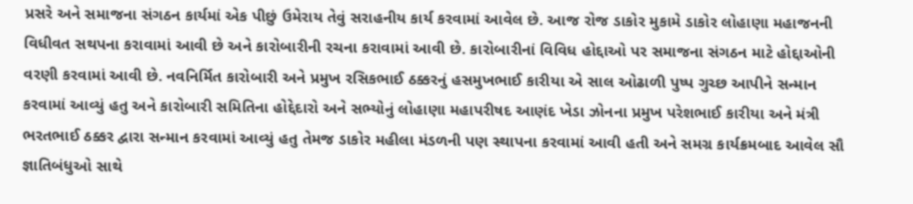પ્રસરે અને સમાજના સંગઠન કાર્યમાં એક પીછું ઉમેરાય તેવું સરાહનીય કાર્ય કરવામાં આવેલ છે. આજ રોજ ડાકોર મુકામે ડાકોર લોહાણા મહાજનની વિધીવત સથપના કરાવામાં આવી છે અને કારોબારીની રચના કરાવામાં આવી છે. કારોબારીનાં વિવિધ હોદ્દાઓ પર સમાજના સંગઠન માટે હોદ્દાઓની વરણી કરવામાં આવી છે. નવનિર્મિત કારોબારી અને પ્રમુખ રસિકભાઈ ઠક્કરનું હસમુખભાઈ કારીયા એ સાલ ઓઢાળી પુષ્પ ગુચ્છ આપીને સન્માન કરવામાં આવ્યું હતુ અને કારોબારી સમિતિના હોદ્દેદારો અને સભ્યોનું લોહાણા મહાપરીષદ આણંદ ખેડા ઝોનના પ્રમુખ પરેશભાઈ કારીયા અને મંત્રી ભરતભાઈ ઠક્કર દ્વારા સન્માન કરવામાં આવ્યું હતુ તેમજ ડાકોર મહીલા મંડળની પણ સ્થાપના કરવામાં આવી હતી અને સમગ્ર કાર્યક્રમબાદ આવેલ સૌ જ્ઞાતિબંધુઓ સાથે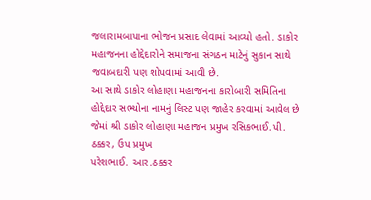જલારામબાપાના ભોજન પ્રસાદ લેવામાં આવ્યો હતો. ડાકોર મહાજનના હોદ્દેદારોને સમાજના સંગઠન માટેનું સુકાન સાથે જવાબદારી પણ શોપવામાં આવી છે.
આ સાથે ડાકોર લોહાણા મહાજનના કારોબારી સમિતિના હોદ્દેદાર સભ્યોના નામનું લિસ્ટ પણ જાહેર કરવામાં આવેલ છે જેમાં શ્રી ડાકોર લોહાણા મહાજન પ્રમુખ રસિકભાઈ.પી. ઠક્કર, ઉપ પ્રમુખ
પરેશભાઈ. આર.ઠક્કર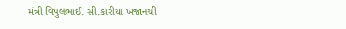મંત્રી વિપુલભાઈ. સી.કારીયા ખજાનચી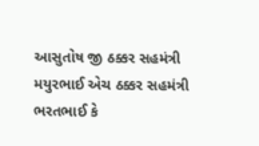આસુતોષ જી ઠક્કર સહમંત્રી
મયુરભાઈ એચ ઠક્કર સહમંત્રી
ભરતભાઈ કે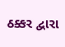ઠક્કર દ્વારા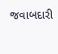જવાબદારી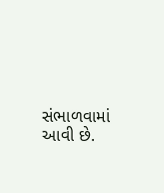સંભાળવામાં આવી છે.